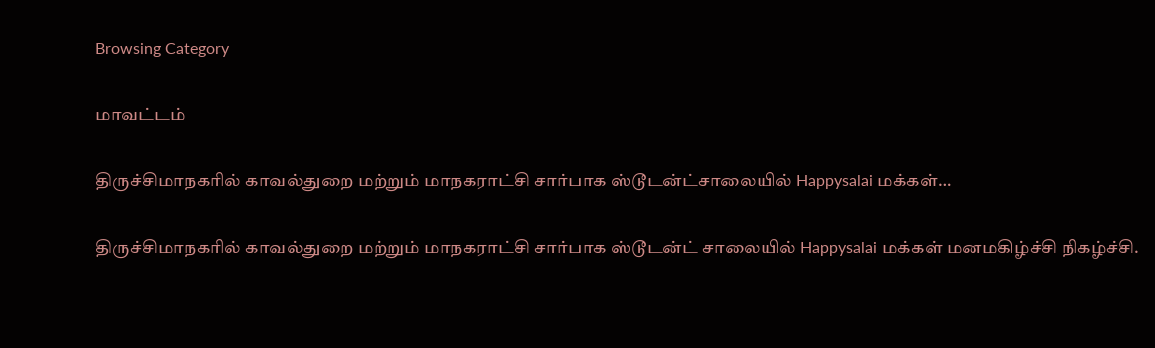Browsing Category

மாவட்டம்

திருச்சிமாநகரில் காவல்துறை மற்றும் மாநகராட்சி சார்பாக ஸ்டூடன்ட்சாலையில் Happysalai மக்கள்…

திருச்சிமாநகரில் காவல்துறை மற்றும் மாநகராட்சி சார்பாக ஸ்டூடன்ட் சாலையில் Happysalai மக்கள் மனமகிழ்ச்சி நிகழ்ச்சி.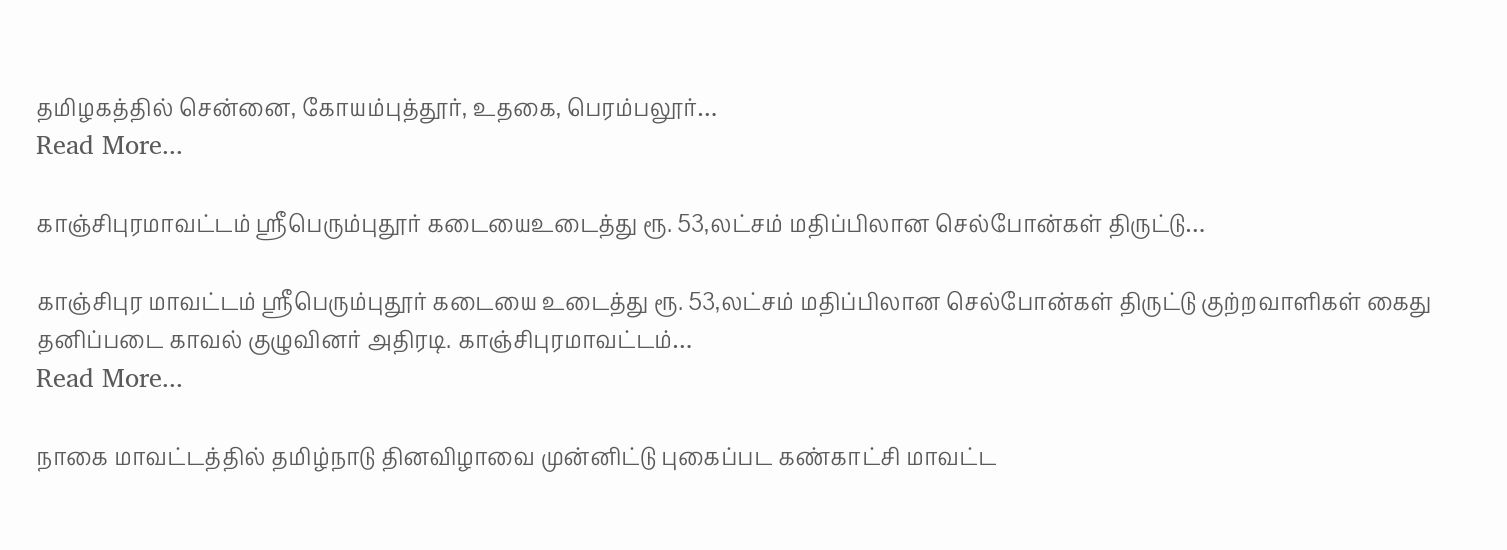தமிழகத்தில் சென்னை, கோயம்புத்தூர், உதகை, பெரம்பலூர்…
Read More...

காஞ்சிபுரமாவட்டம் ஶ்ரீபெரும்புதூர் கடையைஉடைத்து ரூ. 53,லட்சம் மதிப்பிலான செல்போன்கள் திருட்டு…

காஞ்சிபுர மாவட்டம் ஶ்ரீபெரும்புதூர் கடையை உடைத்து ரூ. 53,லட்சம் மதிப்பிலான செல்போன்கள் திருட்டு குற்றவாளிகள் கைது தனிப்படை காவல் குழுவினர் அதிரடி. காஞ்சிபுரமாவட்டம்…
Read More...

நாகை மாவட்டத்தில் தமிழ்நாடு தினவிழாவை முன்னிட்டு புகைப்பட கண்காட்சி மாவட்ட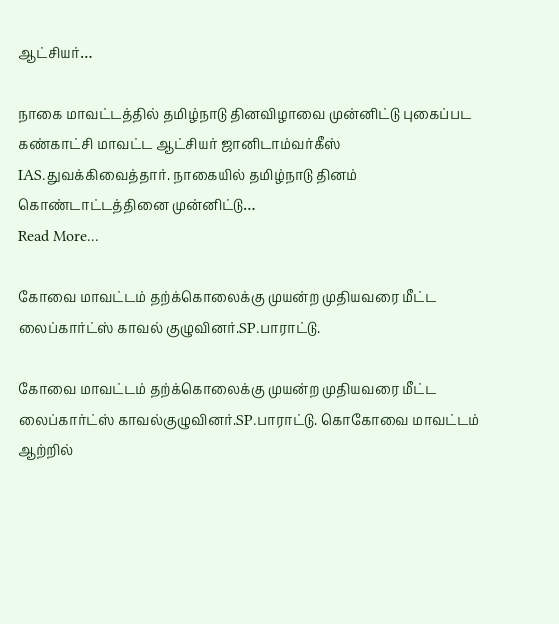ஆட்சியர்…

நாகை மாவட்டத்தில் தமிழ்நாடு தினவிழாவை முன்னிட்டு புகைப்பட கண்காட்சி மாவட்ட ஆட்சியர் ஜானிடாம்வர்கீஸ் IAS.துவக்கிவைத்தார். நாகையில் தமிழ்நாடு தினம் கொண்டாட்டத்தினை முன்னிட்டு…
Read More...

கோவை மாவட்டம் தற்க்கொலைக்கு முயன்ற முதியவரை மீட்ட லைப்கார்ட்ஸ் காவல் குழுவினர்.SP.பாராட்டு.

கோவை மாவட்டம் தற்க்கொலைக்கு முயன்ற முதியவரை மீட்ட லைப்கார்ட்ஸ் காவல்குழுவினர்.SP.பாராட்டு. கொகோவை மாவட்டம் ஆற்றில்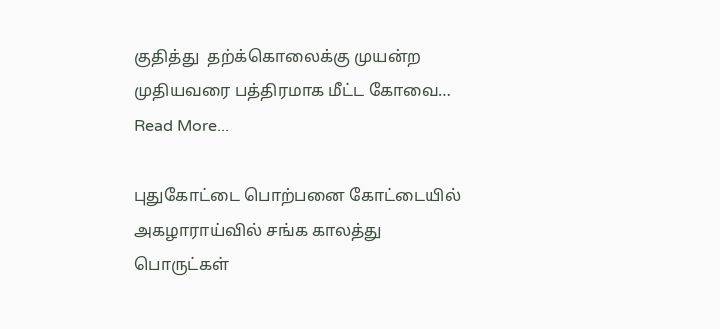குதித்து  தற்க்கொலைக்கு முயன்ற முதியவரை பத்திரமாக மீட்ட கோவை…
Read More...

புதுகோட்டை பொற்பனை கோட்டையில் அகழாராய்வில் சங்க காலத்து பொருட்கள்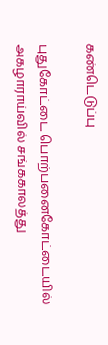கண்டெடுப்பு

புதுகோட்டை பொற்பனைகோட்டையில் அகழாராய்வில் சங்ககாலத்து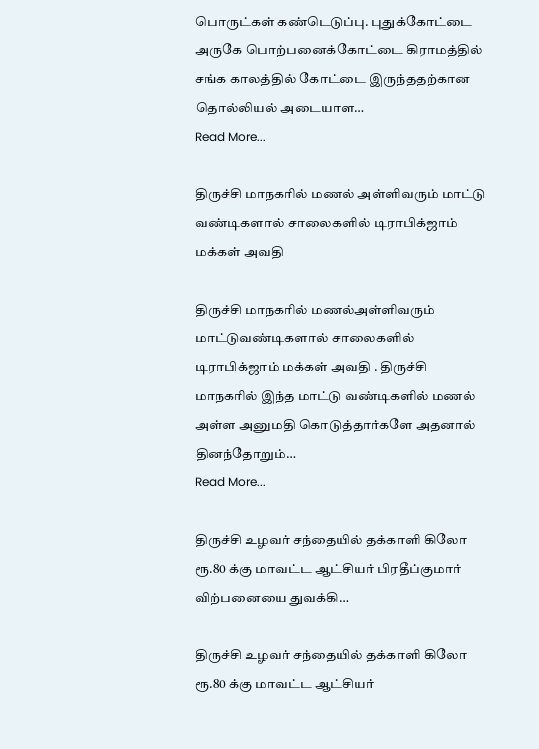பொருட்கள் கண்டெடுப்பு. புதுக்கோட்டை அருகே பொற்பனைக்கோட்டை கிராமத்தில் சங்க காலத்தில் கோட்டை இருந்ததற்கான தொல்லியல் அடையாள…
Read More...

திருச்சி மாநகரில் மணல் அள்ளிவரும் மாட்டு வண்டிகளால் சாலைகளில் டிராபிக்ஜாம் மக்கள் அவதி

திருச்சி மாநகரில் மணல்அள்ளிவரும் மாட்டுவண்டிகளால் சாலைகளில் டிராபிக்ஜாம் மக்கள் அவதி . திருச்சி மாநகரில் இந்த மாட்டு வண்டிகளில் மணல் அள்ள அனுமதி கொடுத்தார்களே அதனால் தினந்தோறும்…
Read More...

திருச்சி உழவர் சந்தையில் தக்காளி கிலோ ரூ.80 க்கு மாவட்ட ஆட்சியர் பிரதீப்குமார் விற்பனையை துவக்கி…

திருச்சி உழவர் சந்தையில் தக்காளி கிலோ ரூ.80 க்கு மாவட்ட ஆட்சியர்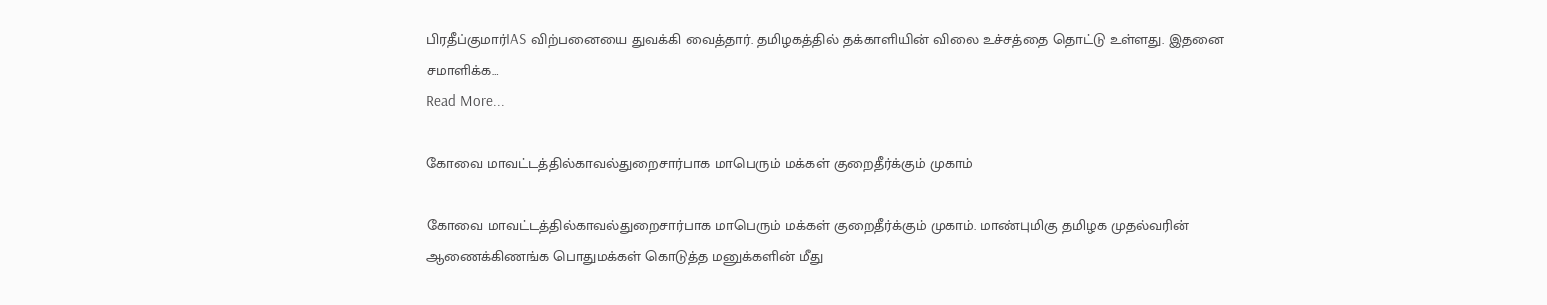பிரதீப்குமார்IAS விற்பனையை துவக்கி வைத்தார். தமிழகத்தில் தக்காளியின் விலை உச்சத்தை தொட்டு உள்ளது. இதனை சமாளிக்க…
Read More...

கோவை மாவட்டத்தில்காவல்துறைசார்பாக மாபெரும் மக்கள் குறைதீர்க்கும் முகாம்

கோவை மாவட்டத்தில்காவல்துறைசார்பாக மாபெரும் மக்கள் குறைதீர்க்கும் முகாம். மாண்புமிகு தமிழக முதல்வரின் ஆணைக்கிணங்க பொதுமக்கள் கொடுத்த மனுக்களின் மீது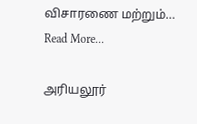விசாரணை மற்றும்…
Read More...

அரியலூர்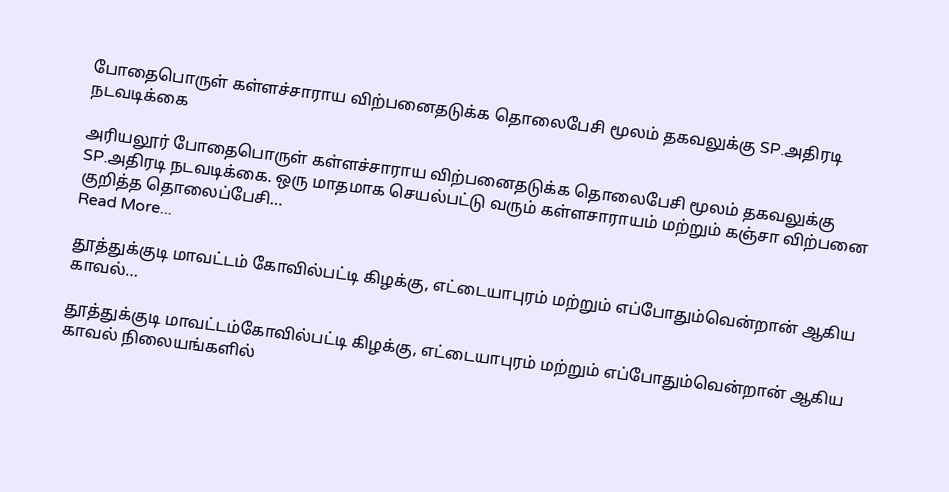போதைபொருள் கள்ளச்சாராய விற்பனைதடுக்க தொலைபேசி மூலம் தகவலுக்கு SP.அதிரடி நடவடிக்கை

அரியலூர் போதைபொருள் கள்ளச்சாராய விற்பனைதடுக்க தொலைபேசி மூலம் தகவலுக்கு SP.அதிரடி நடவடிக்கை. ஒரு மாதமாக செயல்பட்டு வரும் கள்ளசாராயம் மற்றும் கஞ்சா விற்பனை குறித்த தொலைப்பேசி…
Read More...

தூத்துக்குடி மாவட்டம் கோவில்பட்டி கிழக்கு, எட்டையாபுரம் மற்றும் எப்போதும்வென்றான் ஆகிய காவல்…

தூத்துக்குடி மாவட்டம்கோவில்பட்டி கிழக்கு, எட்டையாபுரம் மற்றும் எப்போதும்வென்றான் ஆகிய காவல் நிலையங்களில்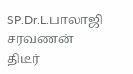SP.Dr.L.பாலாஜி சரவணன்  திடீர்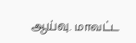ஆய்வு. மாவட்ட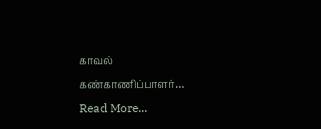காவல் கண்காணிப்பாளர்…
Read More...